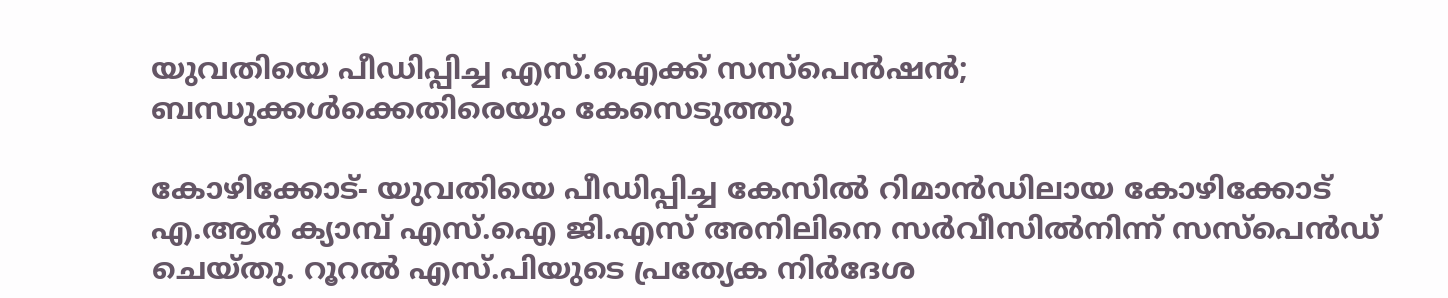യുവതിയെ പീഡിപ്പിച്ച എസ്.ഐക്ക് സസ്‌പെന്‍ഷന്‍; ബന്ധുക്കള്‍ക്കെതിരെയും കേസെടുത്തു

കോഴിക്കോട്- യുവതിയെ പീഡിപ്പിച്ച കേസില്‍ റിമാന്‍ഡിലായ കോഴിക്കോട് എ.ആര്‍ ക്യാമ്പ് എസ്.ഐ ജി.എസ് അനിലിനെ സര്‍വീസില്‍നിന്ന് സസ്‌പെന്‍ഡ് ചെയ്തു. റൂറല്‍ എസ്.പിയുടെ പ്രത്യേക നിര്‍ദേശ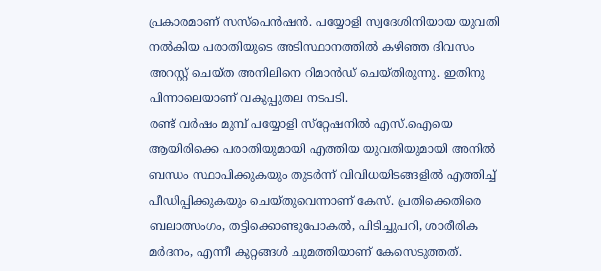പ്രകാരമാണ് സസ്‌പെന്‍ഷന്‍. പയ്യോളി സ്വദേശിനിയായ യുവതി നല്‍കിയ പരാതിയുടെ അടിസ്ഥാനത്തില്‍ കഴിഞ്ഞ ദിവസം അറസ്റ്റ് ചെയ്ത അനിലിനെ റിമാന്‍ഡ് ചെയ്തിരുന്നു. ഇതിനു പിന്നാലെയാണ് വകുപ്പുതല നടപടി.
രണ്ട് വര്‍ഷം മുമ്പ് പയ്യോളി സ്‌റ്റേഷനില്‍ എസ്.ഐയെ ആയിരിക്കെ പരാതിയുമായി എത്തിയ യുവതിയുമായി അനില്‍ ബന്ധം സ്ഥാപിക്കുകയും തുടര്‍ന്ന് വിവിധയിടങ്ങളില്‍ എത്തിച്ച് പീഡിപ്പിക്കുകയും ചെയ്തുവെന്നാണ് കേസ്. പ്രതിക്കെതിരെ ബലാത്സംഗം, തട്ടിക്കൊണ്ടുപോകല്‍, പിടിച്ചുപറി, ശാരീരിക മര്‍ദനം, എന്നീ കുറ്റങ്ങള്‍ ചുമത്തിയാണ് കേസെടുത്തത്.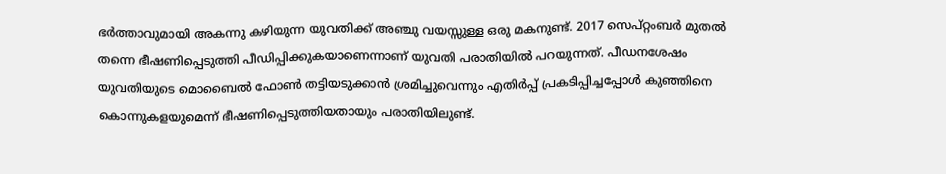ഭര്‍ത്താവുമായി അകന്നു കഴിയുന്ന യുവതിക്ക് അഞ്ചു വയസ്സുള്ള ഒരു മകനുണ്ട്. 2017 സെപ്റ്റംബര്‍ മുതല്‍ തന്നെ ഭീഷണിപ്പെടുത്തി പീഡിപ്പിക്കുകയാണെന്നാണ് യുവതി പരാതിയില്‍ പറയുന്നത്. പീഡനശേഷം യുവതിയുടെ മൊബൈല്‍ ഫോണ്‍ തട്ടിയടുക്കാന്‍ ശ്രമിച്ചുവെന്നും എതിര്‍പ്പ് പ്രകടിപ്പിച്ചപ്പോള്‍ കുഞ്ഞിനെ കൊന്നുകളയുമെന്ന് ഭീഷണിപ്പെടുത്തിയതായും പരാതിയിലുണ്ട്.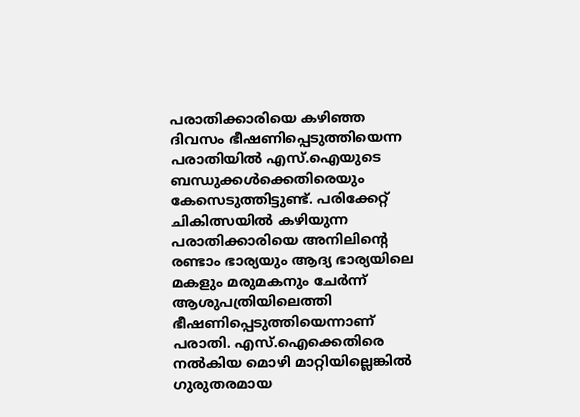പരാതിക്കാരിയെ കഴിഞ്ഞ ദിവസം ഭീഷണിപ്പെടുത്തിയെന്ന പരാതിയില്‍ എസ്.ഐയുടെ ബന്ധുക്കള്‍ക്കെതിരെയും കേസെടുത്തിട്ടുണ്ട്. പരിക്കേറ്റ് ചികിത്സയില്‍ കഴിയുന്ന പരാതിക്കാരിയെ അനിലിന്റെ രണ്ടാം ഭാര്യയും ആദ്യ ഭാര്യയിലെ മകളും മരുമകനും ചേര്‍ന്ന് ആശുപത്രിയിലെത്തി ഭീഷണിപ്പെടുത്തിയെന്നാണ് പരാതി. എസ്.ഐക്കെതിരെ നല്‍കിയ മൊഴി മാറ്റിയില്ലെങ്കില്‍ ഗുരുതരമായ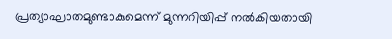പ്രത്യാഘാതമുണ്ടാകുമെന്ന് മുന്നറിയിപ്പ് നല്‍കിയതായി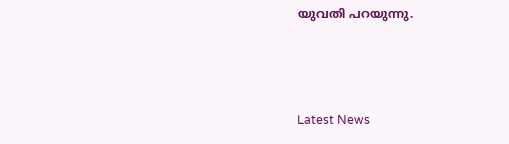യുവതി പറയുന്നു.



Latest News